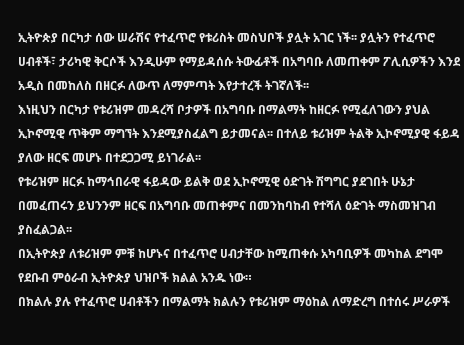ኢትዮጵያ በርካታ ሰው ሠራሽና የተፈጥሮ የቱሪስት መስህቦች ያሏት አገር ነች፡፡ ያሏትን የተፈጥሮ ሀብቶች፣ ታሪካዊ ቅርሶች እንዲሁም የማይዳሰሱ ትውፊቶች በአግባቡ ለመጠቀም ፖሊሲዎችን እንደ አዲስ በመከለስ በዘርፉ ለውጥ ለማምጣት እየታተረች ትገኛለች፡፡
እነዚህን በርካታ የቱሪዝም መዳረሻ ቦታዎች በአግባቡ በማልማት ከዘርፉ የሚፈለገውን ያህል ኢኮኖሚዊ ጥቅም ማግኘት እንደሚያስፈልግ ይታመናል፡፡ በተለይ ቱሪዝም ትልቅ ኢኮኖሚያዊ ፋይዳ ያለው ዘርፍ መሆኑ በተደጋጋሚ ይነገራል፡፡
የቱሪዝም ዘርፉ ከማኅበራዊ ፋይዳው ይልቅ ወደ ኢኮኖሚዊ ዕድገት ሽግግር ያደገበት ሁኔታ በመፈጠሩን ይህንንም ዘርፍ በአግባቡ መጠቀምና በመንከባከብ የተሻለ ዕድገት ማስመዝገብ ያስፈልጋል፡፡
በኢትዮጵያ ለቱሪዝም ምቹ ከሆኑና በተፈጥሮ ሀብታቸው ከሚጠቀሱ አካባቢዎች መካከል ደግሞ የደቡብ ምዕራብ ኢትዮጵያ ህዝቦች ክልል አንዱ ነው።
በክልሉ ያሉ የተፈጥሮ ሀብቶችን በማልማት ክልሉን የቱሪዝም ማዕከል ለማድረግ በተሰሩ ሥራዎች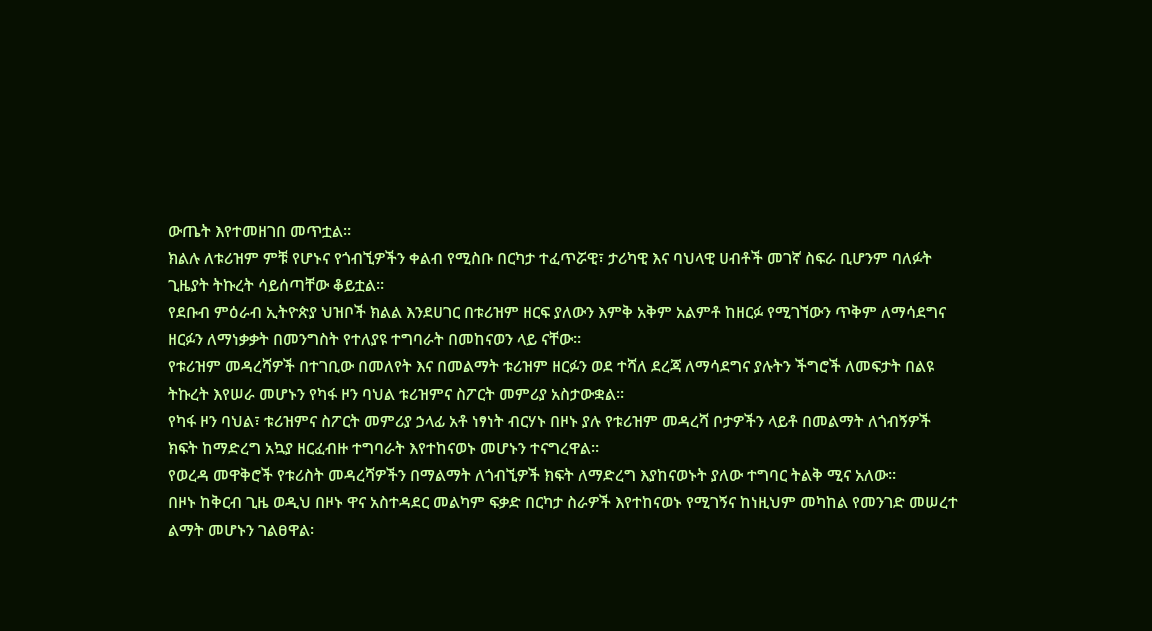ውጤት እየተመዘገበ መጥቷል።
ክልሉ ለቱሪዝም ምቹ የሆኑና የጎብኚዎችን ቀልብ የሚስቡ በርካታ ተፈጥሯዊ፣ ታሪካዊ እና ባህላዊ ሀብቶች መገኛ ስፍራ ቢሆንም ባለፉት ጊዜያት ትኩረት ሳይሰጣቸው ቆይቷል።
የደቡብ ምዕራብ ኢትዮጵያ ህዝቦች ክልል እንደሀገር በቱሪዝም ዘርፍ ያለውን እምቅ አቅም አልምቶ ከዘርፉ የሚገኘውን ጥቅም ለማሳደግና ዘርፉን ለማነቃቃት በመንግስት የተለያዩ ተግባራት በመከናወን ላይ ናቸው።
የቱሪዝም መዳረሻዎች በተገቢው በመለየት እና በመልማት ቱሪዝም ዘርፉን ወደ ተሻለ ደረጃ ለማሳደግና ያሉትን ችግሮች ለመፍታት በልዩ ትኩረት እየሠራ መሆኑን የካፋ ዞን ባህል ቱሪዝምና ስፖርት መምሪያ አስታውቋል፡፡
የካፋ ዞን ባህል፣ ቱሪዝምና ስፖርት መምሪያ ኃላፊ አቶ ነፃነት ብርሃኑ በዞኑ ያሉ የቱሪዝም መዳረሻ ቦታዎችን ላይቶ በመልማት ለጎብኝዎች ክፍት ከማድረግ አኳያ ዘርፈብዙ ተግባራት እየተከናወኑ መሆኑን ተናግረዋል።
የወረዳ መዋቅሮች የቱሪስት መዳረሻዎችን በማልማት ለጎብኚዎች ክፍት ለማድረግ እያከናወኑት ያለው ተግባር ትልቅ ሚና አለው።
በዞኑ ከቅርብ ጊዜ ወዲህ በዞኑ ዋና አስተዳደር መልካም ፍቃድ በርካታ ስራዎች እየተከናወኑ የሚገኝና ከነዚህም መካከል የመንገድ መሠረተ ልማት መሆኑን ገልፀዋል፡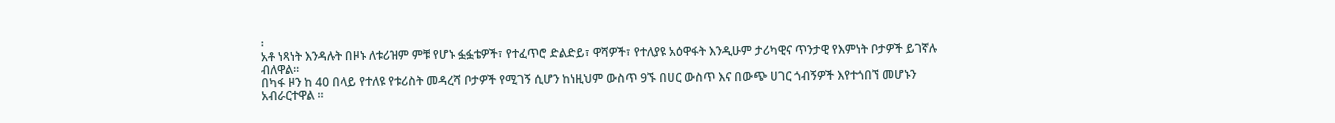፡
አቶ ነጻነት እንዳሉት በዞኑ ለቱሪዝም ምቹ የሆኑ ፏፏቴዎች፣ የተፈጥሮ ድልድይ፣ ዋሻዎች፣ የተለያዩ አዕዋፋት እንዲሁም ታሪካዊና ጥንታዊ የእምነት ቦታዎች ይገኛሉ ብለዋል።
በካፋ ዞን ከ 40 በላይ የተለዩ የቱሪስት መዳረሻ ቦታዎች የሚገኝ ሲሆን ከነዚህም ውስጥ 9ኙ በሀር ውስጥ እና በውጭ ሀገር ጎብኝዎች እየተጎበኘ መሆኑን አብራርተዋል ፡፡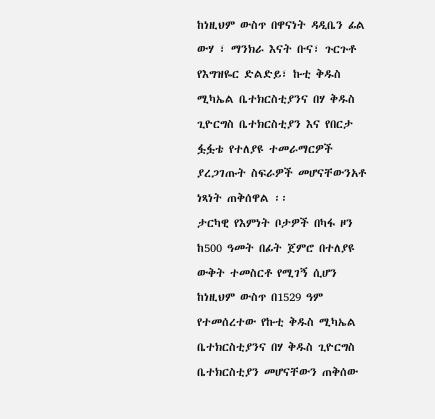ከነዚህም ውስጥ በዋናነት ዳዲቤን ፊል ውሃ ፣ ማንክራ እናት ቡና፣ ጉርጉቶ የእግዝዬር ድልድይ፣ ኩቲ ቅዱስ ሚካኤል ቤተክርስቲያንና በሃ ቅዱስ ጊዮርግስ ቤተክርስቲያን እና የበርታ ፏፏቴ የተለያዩ ተመራማርዎች ያረጋገጡት ስፍራዎች መሆናቸውንአቶ ነጻነት ጠቅሰዋል ፡፡
ታርካዊ የእምነት ቦታዎች በካፋ ዞን ከ500 ዓመት በፊት ጀምሮ በተለያዩ ውቅት ተመስርቶ የሚገኝ ሲሆን ከነዚህም ውስጥ በ1529 ዓም የተመሰረተው የኩቲ ቅዱስ ሚካኤል ቤተክርስቲያንና በሃ ቅዱስ ጊዮርግስ ቤተክርስቲያን መሆናቸውን ጠቅሰው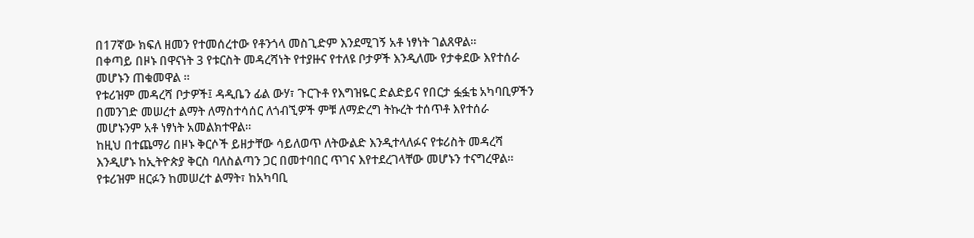በ17ኛው ክፍለ ዘመን የተመሰረተው የቶንጎላ መስጊድም እንደሚገኝ አቶ ነፃነት ገልጸዋል፡፡
በቀጣይ በዞኑ በዋናነት 3 የቱርስት መዳረሻነት የተያዙና የተለዩ ቦታዎች እንዲለሙ የታቀደው እየተሰራ መሆኑን ጠቁመዋል ፡፡
የቱሪዝም መዳረሻ ቦታዎች፤ ዳዲቤን ፊል ውሃ፣ ጉርጉቶ የእግዝዬር ድልድይና የበርታ ፏፏቴ አካባቢዎችን በመንገድ መሠረተ ልማት ለማስተሳሰር ለጎብኚዎች ምቹ ለማድረግ ትኩረት ተሰጥቶ እየተሰራ መሆኑንም አቶ ነፃነት አመልክተዋል።
ከዚህ በተጨማሪ በዞኑ ቅርሶች ይዘታቸው ሳይለወጥ ለትውልድ እንዲተላለፉና የቱሪስት መዳረሻ እንዲሆኑ ከኢትዮጵያ ቅርስ ባለስልጣን ጋር በመተባበር ጥገና እየተደረገላቸው መሆኑን ተናግረዋል።
የቱሪዝም ዘርፉን ከመሠረተ ልማት፣ ከአካባቢ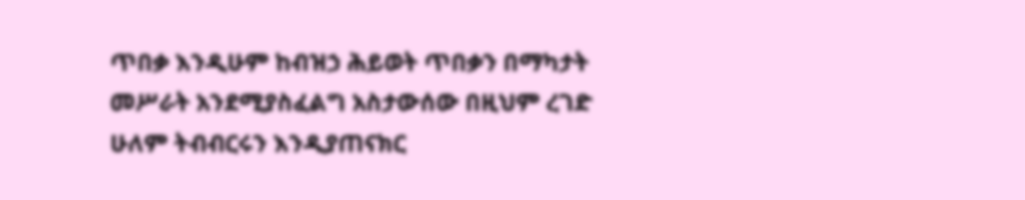ጥበቃ እንዲሁም ከብዝኃ ሕይወት ጥበቃን በማካታት መሥራት አንደሚያስፈልግ አስታውሰው በዚህም ረገድ ሁለም ትብብርሩን እንዲያጠናክር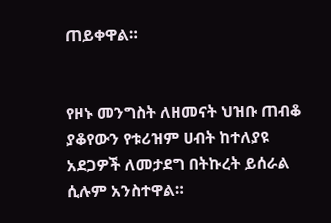ጠይቀዋል።


የዞኑ መንግስት ለዘመናት ህዝቡ ጠብቆ ያቆየውን የቱሪዝም ሀብት ከተለያዩ አደጋዎች ለመታደግ በትኩረት ይሰራል ሲሉም አንስተዋል።